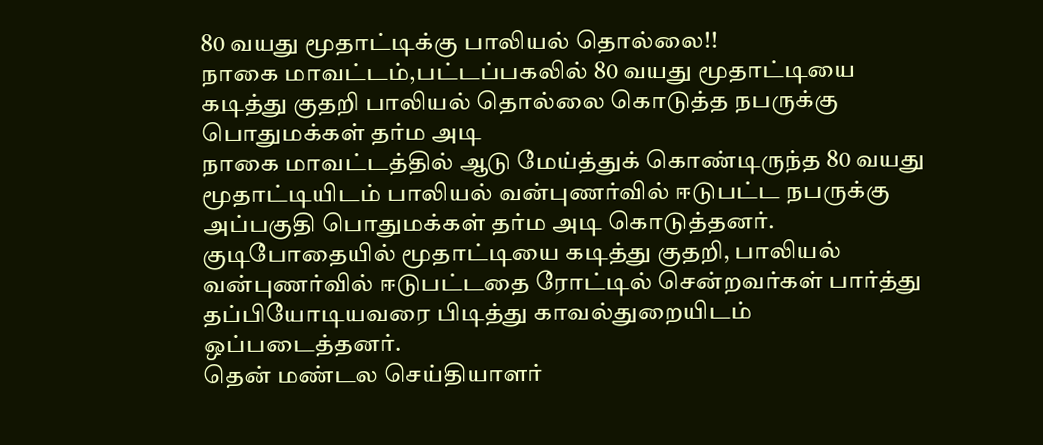80 வயது மூதாட்டிக்கு பாலியல் தொல்லை!!
நாகை மாவட்டம்,பட்டப்பகலில் 80 வயது மூதாட்டியை கடித்து குதறி பாலியல் தொல்லை கொடுத்த நபருக்கு பொதுமக்கள் தர்ம அடி
நாகை மாவட்டத்தில் ஆடு மேய்த்துக் கொண்டிருந்த 80 வயது மூதாட்டியிடம் பாலியல் வன்புணர்வில் ஈடுபட்ட நபருக்கு அப்பகுதி பொதுமக்கள் தர்ம அடி கொடுத்தனர்.
குடிபோதையில் மூதாட்டியை கடித்து குதறி, பாலியல் வன்புணர்வில் ஈடுபட்டதை ரோட்டில் சென்றவர்கள் பார்த்து தப்பியோடியவரை பிடித்து காவல்துறையிடம் ஒப்படைத்தனர்.
தென் மண்டல செய்தியாளர்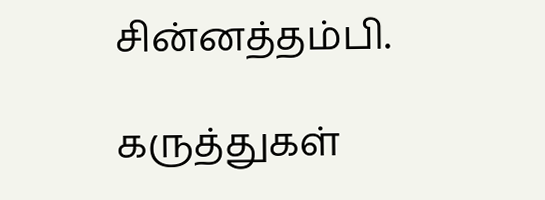சின்னத்தம்பி.

கருத்துகள்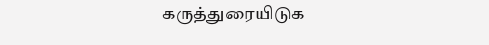கருத்துரையிடுக